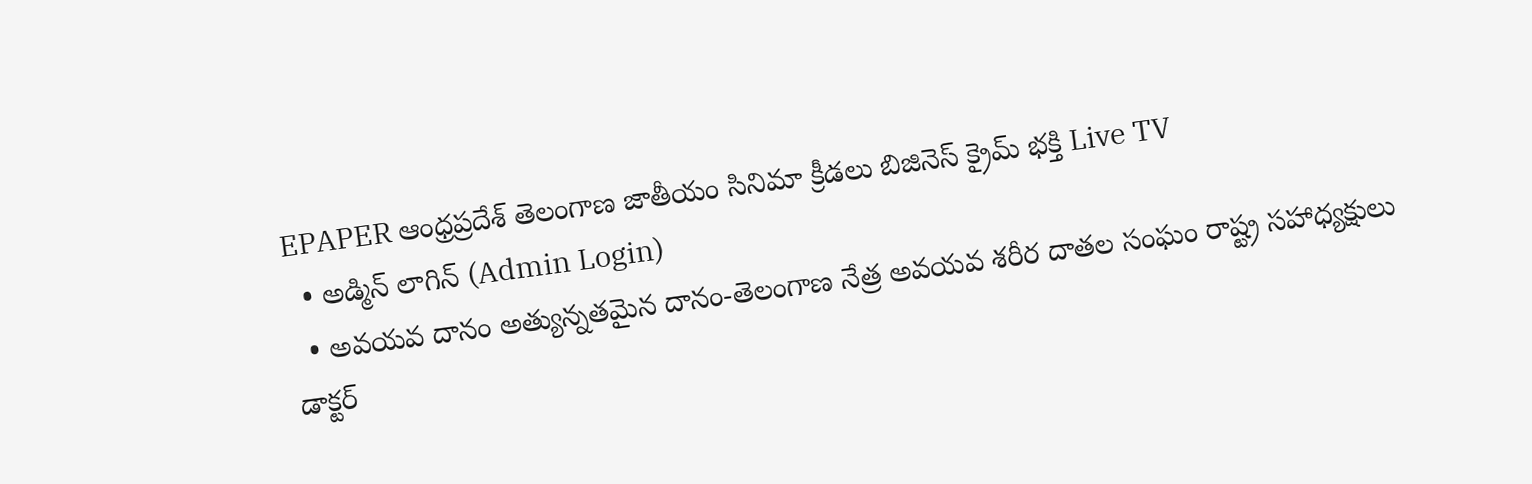EPAPER ఆంధ్రప్రదేశ్ తెలంగాణ జాతీయం సినిమా క్రీడలు బిజినెస్ క్రైమ్ భక్తి Live TV
  • అడ్మిన్ లాగిన్ (Admin Login)
  • అవయవ దానం అత్యున్నతమైన దానం-తెలంగాణ నేత్ర అవయవ శరీర దాతల సంఘం రాష్ట్ర సహాధ్యక్షులు డాక్టర్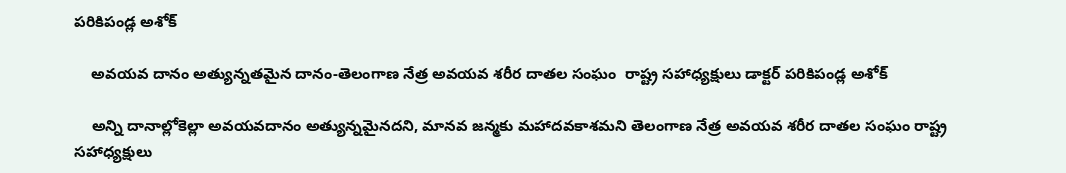పరికిపండ్ల అశోక్

    అవయవ దానం అత్యున్నతమైన దానం-తెలంగాణ నేత్ర అవయవ శరీర దాతల సంఘం  రాష్ట్ర సహాధ్యక్షులు డాక్టర్ పరికిపండ్ల అశోక్

    అన్ని దానాల్లోకెల్లా అవయవదానం అత్యున్నమైనదని, మానవ జన్మకు మహాదవకాశమని తెలంగాణ నేత్ర అవయవ శరీర దాతల సంఘం రాష్ట్ర సహాధ్యక్షులు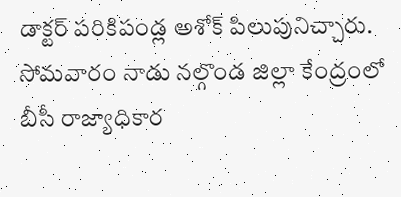డాక్టర్ పరికిపండ్ల అశోక్ పిలుపునిచ్చారు. సోమవారం నాడు నల్గొండ జిల్లా కేంద్రంలో బీసీ రాజ్యాధికార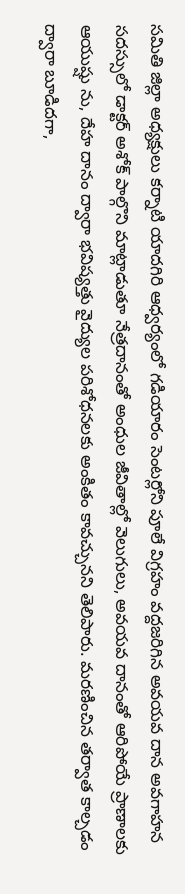సమితి జిల్లా అధ్యక్షులు కర్నాటి యాదగిరి ఆధ్వర్యంలో గడియారం సెంటర్లోని పూలే విగ్రహం వద్దజరిగిన అవయవ దాన అవగాహన సదస్సులో డాక్టర్ అశోక్ పాల్గొని మాట్లాడుతూ నేత్రదానంతో అంధుల జీవితాల్లో వెలుగులు, అవయవ దానంతో ఆరిపోయే ప్రాణాలకు ఆయుష్షు ను, దేహ దానం ద్వారా భవిష్యత్తు వైద్యుల పరిశోధనలకు అంకితం కావచ్చునని తెలిపారు. మరణించిన తర్వాత కాల్చడం ద్వారా బూడిదగా,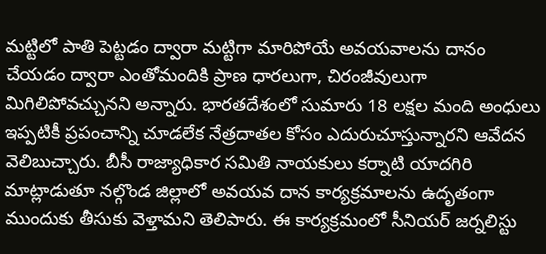మట్టిలో పాతి పెట్టడం ద్వారా మట్టిగా మారిపోయే అవయవాలను దానం చేయడం ద్వారా ఎంతోమందికి ప్రాణ ధారలుగా, చిరంజీవులుగా మిగిలిపోవచ్చునని అన్నారు. భారతదేశంలో సుమారు 18 లక్షల మంది అంధులు ఇప్పటికీ ప్రపంచాన్ని చూడలేక నేత్రదాతల కోసం ఎదురుచూస్తున్నారని ఆవేదన వెలిబుచ్చారు. బీసీ రాజ్యాధికార సమితి నాయకులు కర్నాటి యాదగిరి మాట్లాడుతూ నల్గొండ జిల్లాలో అవయవ దాన కార్యక్రమాలను ఉదృతంగా ముందుకు తీసుకు వెళ్తామని తెలిపారు. ఈ కార్యక్రమంలో సీనియర్ జర్నలిస్టు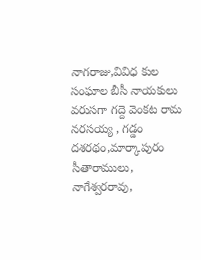నాగరాజు,వివిధ కుల సంఘాల బీసీ నాయకులు వరుసగా గద్దె వెంకట రామ నరసయ్య , గడ్డం దశరథం,మార్కాపురం సీతారాములు, నాగేశ్వరరావు,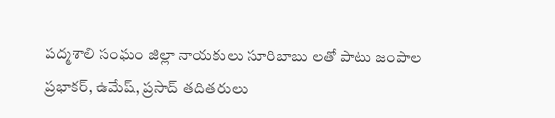పద్మశాలి సంఘం జిల్లా నాయకులు సూరిబాబు లతో పాటు జంపాల ప్రభాకర్, ఉమేష్, ప్రసాద్ తదితరులు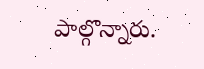పాల్గొన్నారు.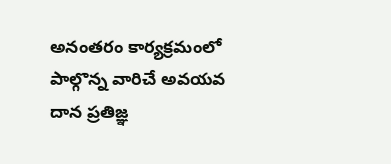అనంతరం కార్యక్రమంలో పాల్గొన్న వారిచే అవయవ దాన ప్రతిజ్ఞ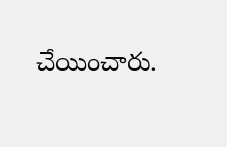చేయించారు.